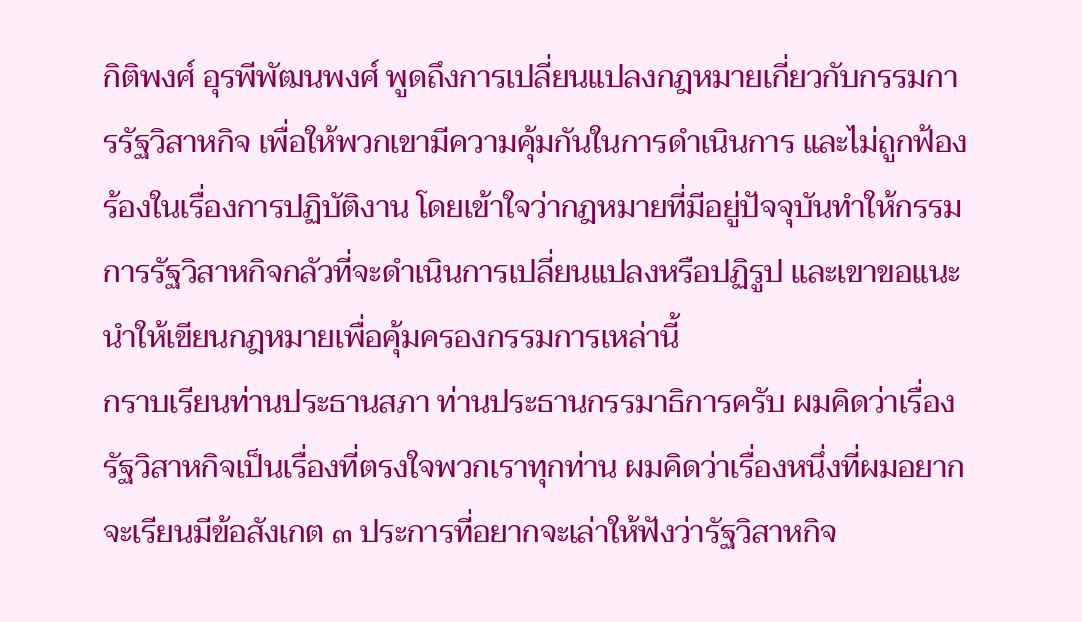กิติพงศ์ อุรพีพัฒนพงศ์ พูดถึงการเปลี่ยนแปลงกฎหมายเกี่ยวกับกรรมการรัฐวิสาหกิจ เพื่อให้พวกเขามีความคุ้มกันในการดำเนินการ และไม่ถูกฟ้องร้องในเรื่องการปฏิบัติงาน โดยเข้าใจว่ากฎหมายที่มีอยู่ปัจจุบันทำให้กรรมการรัฐวิสาหกิจกลัวที่จะดำเนินการเปลี่ยนแปลงหรือปฏิรูป และเขาขอแนะนำให้เขียนกฎหมายเพื่อคุ้มครองกรรมการเหล่านี้
กราบเรียนท่านประธานสภา ท่านประธานกรรมาธิการครับ ผมคิดว่าเรื่องรัฐวิสาหกิจเป็นเรื่องที่ตรงใจพวกเราทุกท่าน ผมคิดว่าเรื่องหนึ่งที่ผมอยากจะเรียนมีข้อสังเกต ๓ ประการที่อยากจะเล่าให้ฟังว่ารัฐวิสาหกิจ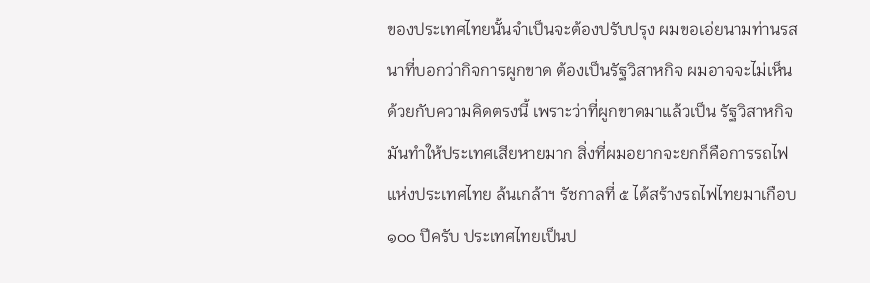ของประเทศไทยนั้นจําเป็นจะต้องปรับปรุง ผมขอเอ่ยนามท่านรสนาที่บอกว่ากิจการผูกขาด ต้องเป็นรัฐวิสาหกิจ ผมอาจจะไม่เห็นด้วยกับความคิดตรงนี้ เพราะว่าที่ผูกขาดมาแล้วเป็น รัฐวิสาหกิจมันทําให้ประเทศเสียหายมาก สิ่งที่ผมอยากจะยกก็คือการรถไฟแห่งประเทศไทย ล้นเกล้าฯ รัชกาลที่ ๕ ได้สร้างรถไฟไทยมาเกือบ ๑๐๐ ปีครับ ประเทศไทยเป็นป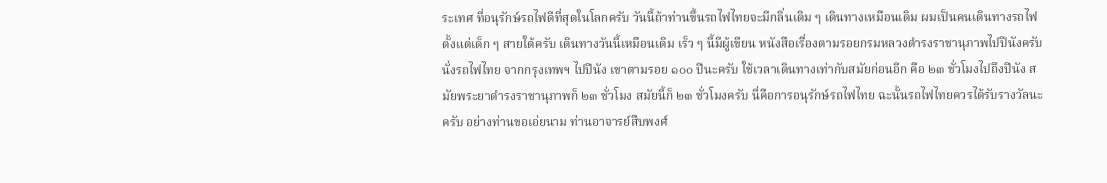ระเทศ ที่อนุรักษ์รถไฟดีที่สุดในโลกครับ วันนี้ถ้าท่านขึ้นรถไฟไทยจะมีกลิ่นเดิม ๆ เดินทางเหมือนเดิม ผมเป็นคนเดินทางรถไฟตั้งแต่เด็ก ๆ สายใต้ครับ เดินทางวันนี้เหมือนเดิม เร็ว ๆ นี้มีผู้เขียน หนังสือเรื่องตามรอยกรมหลวงดํารงราชานุภาพไปปีนังครับ นั่งรถไฟไทย จากกรุงเทพฯ ไปปีนัง เขาตามรอย ๑๐๐ ปีนะครับ ใช้เวลาเดินทางเท่ากับสมัยก่อนอีก คือ ๒๓ ชั่วโมงไปถึงปีนัง สมัยพระยาดํารงราชานุภาพก็ ๒๓ ชั่วโมง สมัยนี้ก็ ๒๓ ชั่วโมงครับ นี่คือการอนุรักษ์รถไฟไทย ฉะนั้นรถไฟไทยควรได้รับรางวัลนะครับ อย่างท่านขอเอ่ยนาม ท่านอาจารย์สืบพงศ์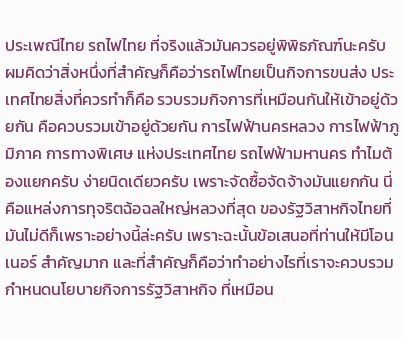ประเพณีไทย รถไฟไทย ที่จริงแล้วมันควรอยู่พิพิธภัณฑ์นะครับ ผมคิดว่าสิ่งหนึ่งที่สําคัญก็คือว่ารถไฟไทยเป็นกิจการขนส่ง ประเทศไทยสิ่งที่ควรทําก็คือ รวบรวมกิจการที่เหมือนกันให้เข้าอยู่ด้วยกัน คือควบรวมเข้าอยู่ด้วยกัน การไฟฟ้านครหลวง การไฟฟ้าภูมิภาค การทางพิเศษ แห่งประเทศไทย รถไฟฟ้ามหานคร ทําไมต้องแยกครับ ง่ายนิดเดียวครับ เพราะจัดซื้อจัดจ้างมันแยกกัน นี่คือแหล่งการทุจริตฉ้อฉลใหญ่หลวงที่สุด ของรัฐวิสาหกิจไทยที่มันไม่ดีก็เพราะอย่างนี้ล่ะครับ เพราะฉะนั้นข้อเสนอที่ท่านให้มีโอนเนอร์ สําคัญมาก และที่สําคัญก็คือว่าทําอย่างไรที่เราจะควบรวมกําหนดนโยบายกิจการรัฐวิสาหกิจ ที่เหมือน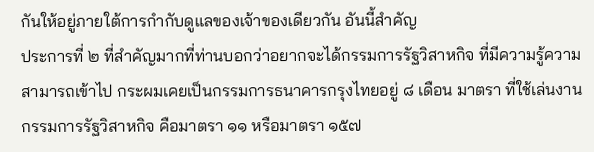กันให้อยู่ภายใต้การกํากับดูแลของเจ้าของเดียวกัน อันนี้สําคัญ
ประการที่ ๒ ที่สําคัญมากที่ท่านบอกว่าอยากจะได้กรรมการรัฐวิสาหกิจ ที่มีความรู้ความสามารถเข้าไป กระผมเคยเป็นกรรมการธนาคารกรุงไทยอยู่ ๘ เดือน มาตรา ที่ใช้เล่นงานกรรมการรัฐวิสาหกิจ คือมาตรา ๑๑ หรือมาตรา ๑๕๗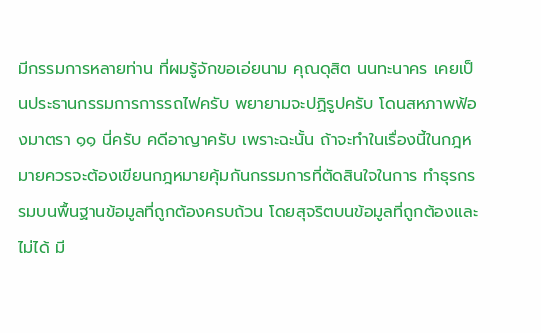มีกรรมการหลายท่าน ที่ผมรู้จักขอเอ่ยนาม คุณดุสิต นนทะนาคร เคยเป็นประธานกรรมการการรถไฟครับ พยายามจะปฏิรูปครับ โดนสหภาพฟ้องมาตรา ๑๑ นี่ครับ คดีอาญาครับ เพราะฉะนั้น ถ้าจะทําในเรื่องนี้ในกฎหมายควรจะต้องเขียนกฎหมายคุ้มกันกรรมการที่ตัดสินใจในการ ทําธุรกรรมบนพื้นฐานข้อมูลที่ถูกต้องครบถ้วน โดยสุจริตบนข้อมูลที่ถูกต้องและไม่ได้ มี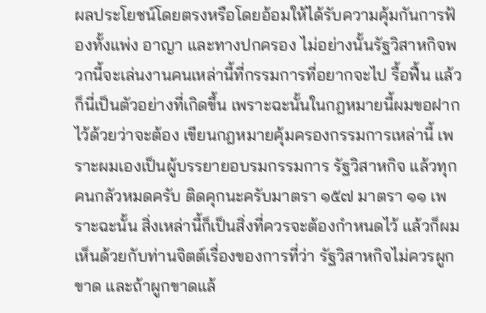ผลประโยชน์โดยตรงหรือโดยอ้อมให้ได้รับความคุ้มกันการฟ้องทั้งแพ่ง อาญา และทางปกครอง ไม่อย่างนั้นรัฐวิสาหกิจพวกนี้จะเล่นงานคนเหล่านี้ที่กรรมการที่อยากจะไป รื้อฟื้น แล้วก็นี่เป็นตัวอย่างที่เกิดขึ้น เพราะฉะนั้นในกฎหมายนี้ผมขอฝากไว้ด้วยว่าจะต้อง เขียนกฎหมายคุ้มครองกรรมการเหล่านี้ เพราะผมเองเป็นผู้บรรยายอบรมกรรมการ รัฐวิสาหกิจ แล้วทุกคนกลัวหมดครับ ติดคุกนะครับมาตรา ๑๕๗ มาตรา ๑๑ เพราะฉะนั้น สิ่งเหล่านี้ก็เป็นสิ่งที่ควรจะต้องกําหนดไว้ แล้วก็ผมเห็นด้วยกับท่านจิตต์เรื่องของการที่ว่า รัฐวิสาหกิจไม่ควรผูกขาด และถ้าผูกขาดแล้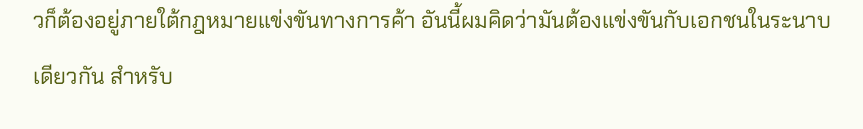วก็ต้องอยู่ภายใต้กฎหมายแข่งขันทางการค้า อันนี้ผมคิดว่ามันต้องแข่งขันกับเอกชนในระนาบเดียวกัน สําหรับ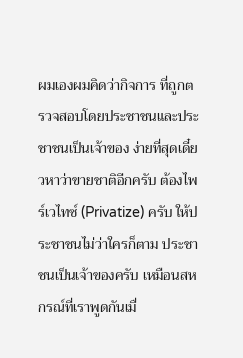ผมเองผมคิดว่ากิจการ ที่ถูกตรวจสอบโดยประชาชนและประชาชนเป็นเจ้าของ ง่ายที่สุดเดี๋ยวหาว่าขายชาติอีกครับ ต้องไพร์เวไทซ์ (Privatize) ครับ ให้ประชาชนไม่ว่าใครก็ตาม ประชาชนเป็นเจ้าของครับ เหมือนสหกรณ์ที่เราพูดกันเมื่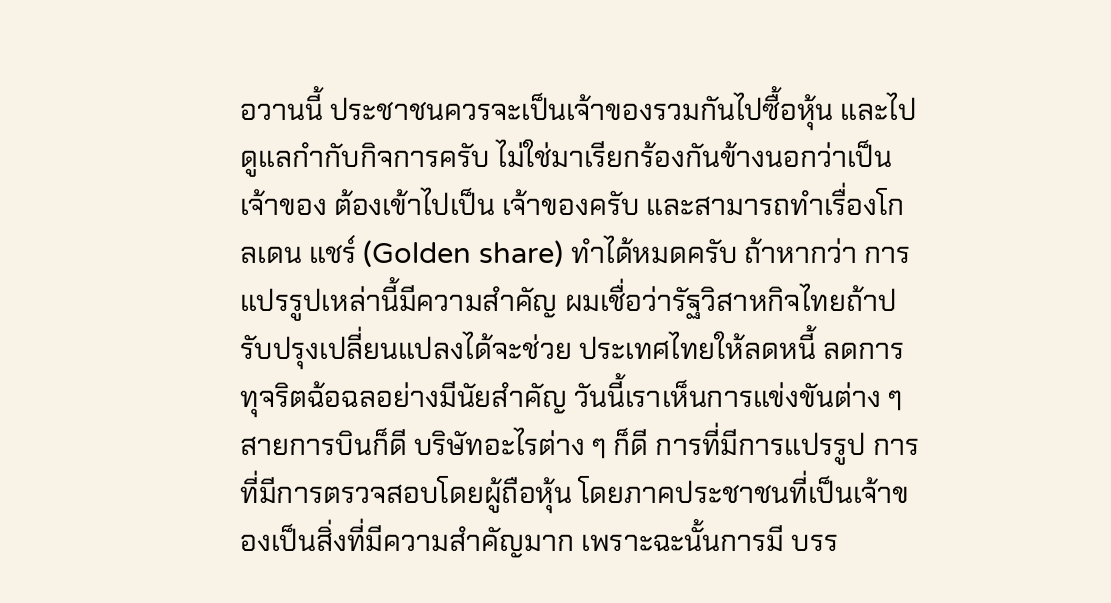อวานนี้ ประชาชนควรจะเป็นเจ้าของรวมกันไปซื้อหุ้น และไปดูแลกํากับกิจการครับ ไม่ใช่มาเรียกร้องกันข้างนอกว่าเป็นเจ้าของ ต้องเข้าไปเป็น เจ้าของครับ และสามารถทําเรื่องโกลเดน แชร์ (Golden share) ทําได้หมดครับ ถ้าหากว่า การแปรรูปเหล่านี้มีความสําคัญ ผมเชื่อว่ารัฐวิสาหกิจไทยถ้าปรับปรุงเปลี่ยนแปลงได้จะช่วย ประเทศไทยให้ลดหนี้ ลดการทุจริตฉ้อฉลอย่างมีนัยสําคัญ วันนี้เราเห็นการแข่งขันต่าง ๆ สายการบินก็ดี บริษัทอะไรต่าง ๆ ก็ดี การที่มีการแปรรูป การที่มีการตรวจสอบโดยผู้ถือหุ้น โดยภาคประชาชนที่เป็นเจ้าของเป็นสิ่งที่มีความสําคัญมาก เพราะฉะนั้นการมี บรร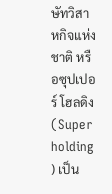ษัทวิสาหกิจแห่งชาติ หรือซุปเปอร์ โฮลดิง (Super holding ) เป็น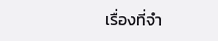เรื่องที่จํา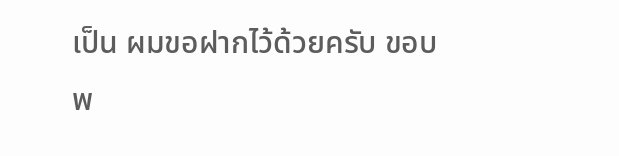เป็น ผมขอฝากไว้ด้วยครับ ขอบพ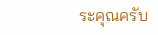ระคุณครับ